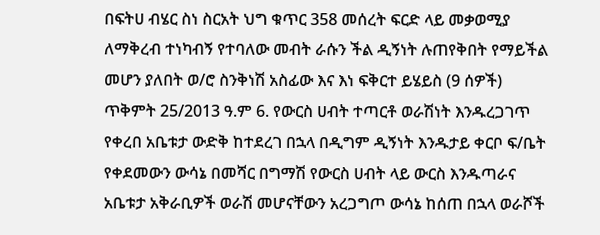በፍትሀ ብሄር ስነ ስርአት ህግ ቁጥር 358 መሰረት ፍርድ ላይ መቃወሚያ ለማቅረብ ተነካብኝ የተባለው መብት ራሱን ችል ዲኝነት ሉጠየቅበት የማይችል መሆን ያለበት ወ/ሮ ስንቅነሽ አስፊው እና እነ ፍቅርተ ይሄይስ (9 ሰዎች) ጥቅምት 25/2013 ዓ.ም 6. የውርስ ሀብት ተጣርቶ ወራሽነት እንዱረጋገጥ የቀረበ አቤቱታ ውድቅ ከተደረገ በኋላ በዲግም ዲኝነት እንዱታይ ቀርቦ ፍ/ቤት የቀደመውን ውሳኔ በመሻር በግማሽ የውርስ ሀብት ላይ ውርስ እንዱጣራና አቤቱታ አቅራቢዎች ወራሽ መሆናቸውን አረጋግጦ ውሳኔ ከሰጠ በኋላ ወራሾች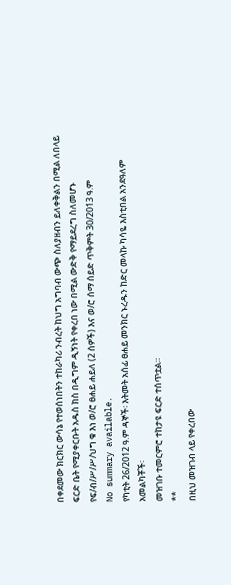በቀደመው ክርክር ውሳኔ የተወሰነበትን ተከራካሪ ንብረት ከህግ አግባብ ውጭ ስለያዘብን ይለቀቅልን በሚል ለበላይ ፍርድ ቤት የሚያቀርቡት አዱስ ክስ በዲግም ዲኝነት የቀረበ ነው በሚል ውድቅ የማይደረግ ስለመሆኑ የፍ/ብ/ሥ/ሥ/ህግ ቁ እነ ወ/ሮ ፀሐይ ሐይለ (2 ሰዎች) እና ወ/ሮ ሰማ ሰይድ ጥቅምት 30/2013 ዓ.ም
No summary available.
የካቲት 26/2012 ዓ.ም ዳኞች፡ እትመት አሰፊ ፀሐይ መንክር ኑረዱን ከድር መላኩ ካሳዬ እስቲበል አንደዓለም አመልካቾች፡
መዝገቡ ተመርምሮ ተከታዩ ፍርድ ተሰጥቷል።
**
በዚህ መዝገብ ላይ የቀረበው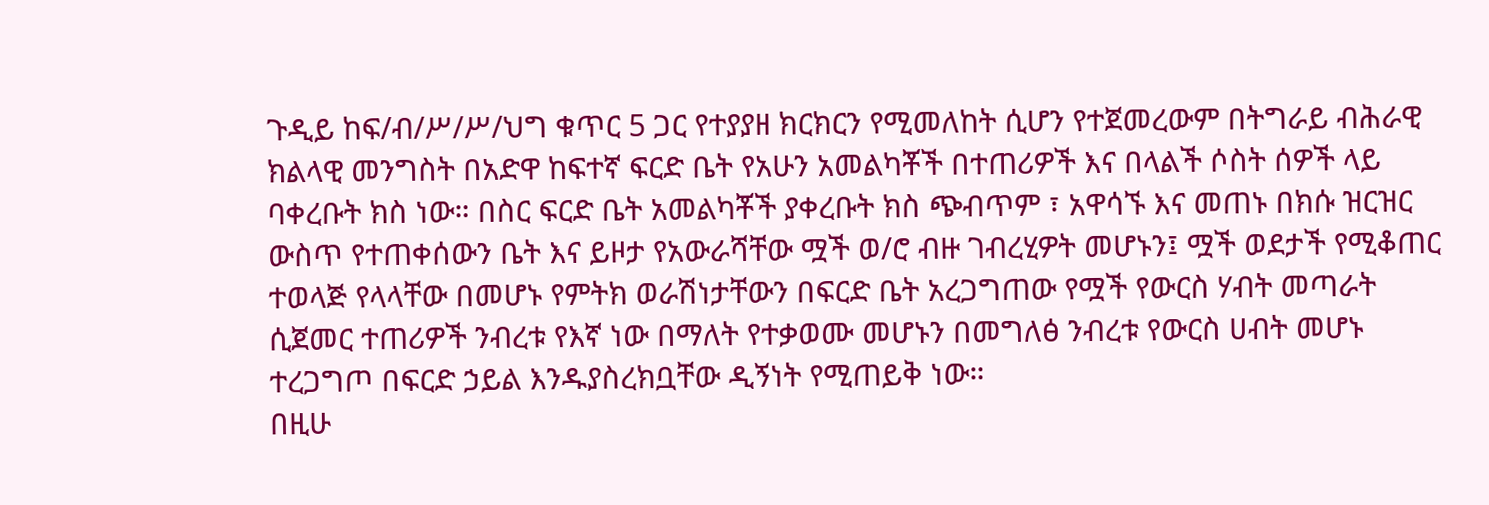ጉዲይ ከፍ/ብ/ሥ/ሥ/ህግ ቁጥር 5 ጋር የተያያዘ ክርክርን የሚመለከት ሲሆን የተጀመረውም በትግራይ ብሕራዊ ክልላዊ መንግስት በአድዋ ከፍተኛ ፍርድ ቤት የአሁን አመልካቾች በተጠሪዎች እና በላልች ሶስት ሰዎች ላይ ባቀረቡት ክስ ነው። በስር ፍርድ ቤት አመልካቾች ያቀረቡት ክስ ጭብጥም ፣ አዋሳኙ እና መጠኑ በክሱ ዝርዝር ውስጥ የተጠቀሰውን ቤት እና ይዞታ የአውራሻቸው ሟች ወ/ሮ ብዙ ገብረሂዎት መሆኑን፤ ሟች ወደታች የሚቆጠር ተወላጅ የላላቸው በመሆኑ የምትክ ወራሽነታቸውን በፍርድ ቤት አረጋግጠው የሟች የውርስ ሃብት መጣራት ሲጀመር ተጠሪዎች ንብረቱ የእኛ ነው በማለት የተቃወሙ መሆኑን በመግለፅ ንብረቱ የውርስ ሀብት መሆኑ ተረጋግጦ በፍርድ ኃይል እንዱያስረክቧቸው ዲኝነት የሚጠይቅ ነው።
በዚሁ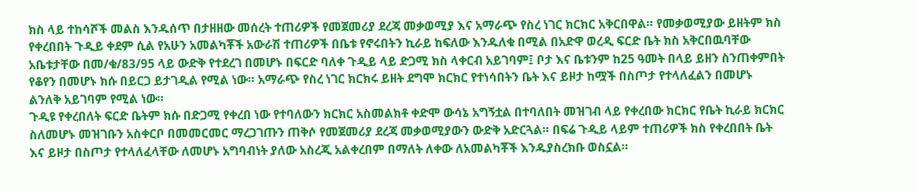ክስ ላይ ተከሳሾች መልስ እንዱሰጥ በታዘዘው መሰረት ተጠሪዎች የመጀመሪያ ደረጃ መቃወሚያ እና አማራጭ የስረ ነገር ክርክር አቅርበዋል። የመቃወሚያው ይዘትም ክስ የቀረበበት ጉዲይ ቀደም ሲል የአሁን አመልካቾች አውራሽ ተጠሪዎች በቤቱ የኖሩበትን ኪራይ ከፍለው እንዱለቁ በሚል በአድዋ ወረዲ ፍርድ ቤት ክስ አቅርበዉባቸው አቤቱታቸው በመ/ቁ/83/95 ላይ ውድቅ የተደረገ በመሆኑ በፍርድ ባለቀ ጉዲይ ላይ ድጋሚ ክስ ላቀርብ አይገባም፤ ቦታ እና ቤቱንም ከ25 ዓመት በላይ ይዘን ስንጠቀምበት የቆየን በመሆኑ ክሱ በይርጋ ይታገዲል የሚል ነው። አማራጭ የስረ ነገር ክርክሩ ይዘት ደግሞ ክርክር የተነሳበትን ቤት እና ይዞታ ከሟች በስጦታ የተላለፈልን በመሆኑ ልንለቅ አይገባም የሚል ነው።
ጉዲዩ የቀረበለት ፍርድ ቤትም ክሱ በድጋሚ የቀረበ ነው የተባለውን ክርክር አስመልክቶ ቀድሞ ውሳኔ አግኝቷል በተባለበት መዝገብ ላይ የቀረበው ክርክር የቤት ኪራይ ክርክር ስለመሆኑ መዝገቡን አስቀርቦ በመመርመር ማረጋገጡን ጠቅሶ የመጀመሪያ ደረጃ መቃወሚያውን ውድቅ አድርጓል። በፍሬ ጉዲይ ላይም ተጠሪዎች ክስ የቀረበበት ቤት እና ይዞታ በስጦታ የተላለፈላቸው ለመሆኑ አግባብነት ያለው አስረጂ አልቀረበም በማለት ለቀው ለአመልካቾች እንዱያስረክቡ ወስኗል።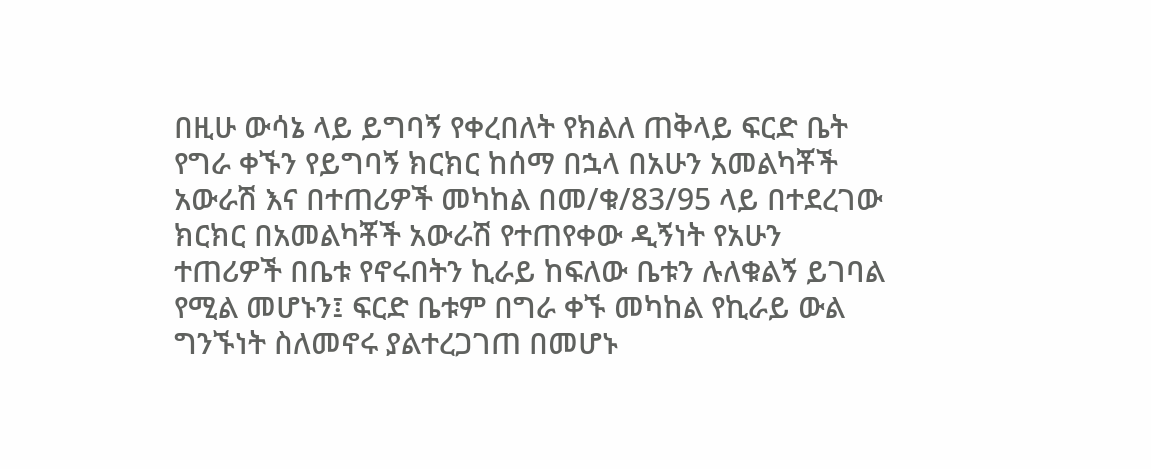በዚሁ ውሳኔ ላይ ይግባኝ የቀረበለት የክልለ ጠቅላይ ፍርድ ቤት የግራ ቀኙን የይግባኝ ክርክር ከሰማ በኋላ በአሁን አመልካቾች አውራሽ እና በተጠሪዎች መካከል በመ/ቁ/83/95 ላይ በተደረገው ክርክር በአመልካቾች አውራሽ የተጠየቀው ዲኝነት የአሁን ተጠሪዎች በቤቱ የኖሩበትን ኪራይ ከፍለው ቤቱን ሉለቁልኝ ይገባል የሚል መሆኑን፤ ፍርድ ቤቱም በግራ ቀኙ መካከል የኪራይ ውል ግንኙነት ስለመኖሩ ያልተረጋገጠ በመሆኑ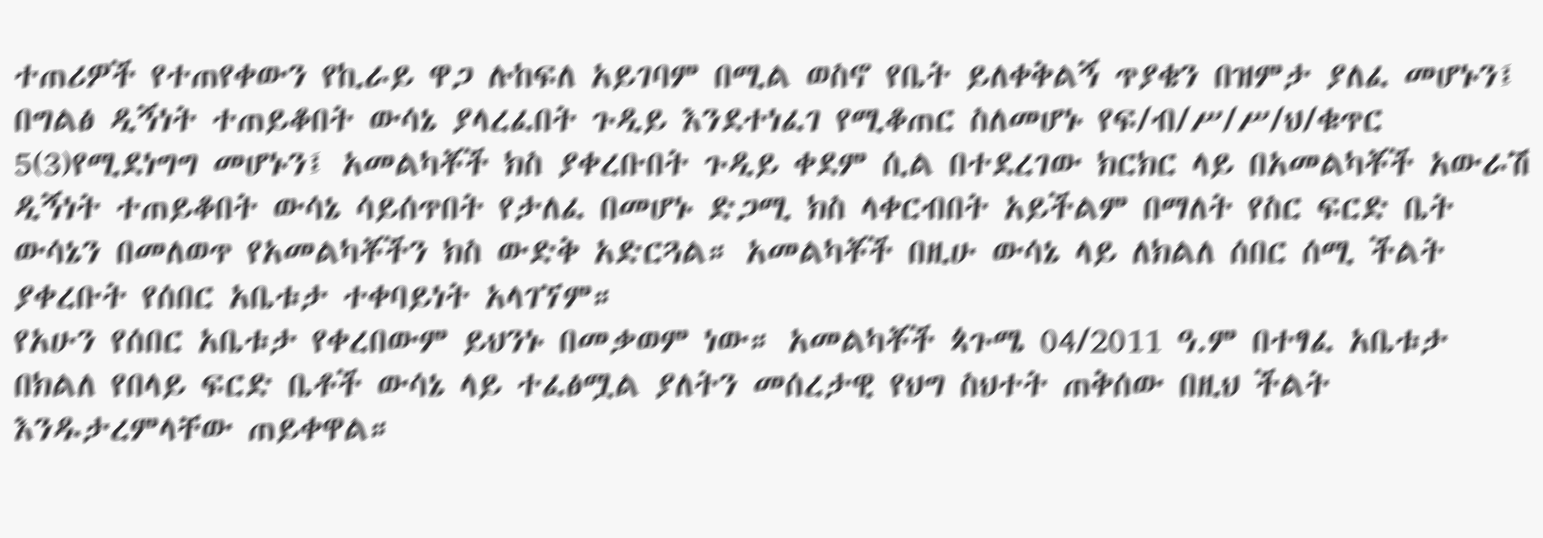ተጠሪዎች የተጠየቀውን የኪራይ ዋጋ ሉከፍለ አይገባም በሚል ወስኖ የቤት ይለቀቅልኝ ጥያቄን በዝምታ ያለፈ መሆኑን፤ በግልፅ ዲኝነት ተጠይቆበት ውሳኔ ያላረፈበት ጉዲይ እንደተነፈገ የሚቆጠር ስለመሆኑ የፍ/ብ/ሥ/ሥ/ህ/ቁጥር 5(3)የሚደነግግ መሆኑን፤ አመልካቾች ክስ ያቀረቡበት ጉዲይ ቀደም ሲል በተደረገው ክርክር ላይ በአመልካቾች አውራሽ ዲኝነት ተጠይቆበት ውሳኔ ሳይሰጥበት የታለፈ በመሆኑ ድጋሚ ክስ ላቀርብበት አይችልም በማለት የስር ፍርድ ቤት ውሳኔን በመለወጥ የአመልካቾችን ክስ ውድቅ አድርጓል። አመልካቾች በዚሁ ውሳኔ ላይ ለክልለ ሰበር ሰሚ ችልት ያቀረቡት የሰበር አቤቱታ ተቀባይነት አላገኘም።
የአሁን የሰበር አቤቱታ የቀረበውም ይህንኑ በመቃወም ነው። አመልካቾች ጳጉሜ 04/2011 ዓ.ም በተፃፈ አቤቱታ በክልለ የበላይ ፍርድ ቤቶች ውሳኔ ላይ ተፈፅሟል ያለትን መሰረታዊ የህግ ስህተት ጠቅሰው በዚህ ችልት እንዱታረምላቸው ጠይቀዋል።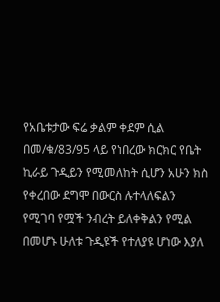የአቤቱታው ፍሬ ቃልም ቀደም ሲል በመ/ቁ/83/95 ላይ የነበረው ክርክር የቤት ኪራይ ጉዲይን የሚመለከት ሲሆን አሁን ክስ የቀረበው ደግሞ በውርስ ሉተላለፍልን የሚገባ የሟች ንብረት ይለቀቅልን የሚል በመሆኑ ሁለቱ ጉዲዩች የተለያዩ ሆነው እያለ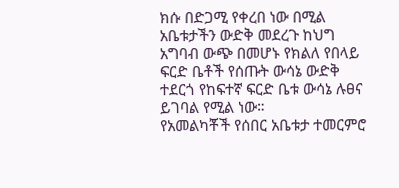ክሱ በድጋሚ የቀረበ ነው በሚል አቤቱታችን ውድቅ መደረጉ ከህግ አግባብ ውጭ በመሆኑ የክልለ የበላይ ፍርድ ቤቶች የሰጡት ውሳኔ ውድቅ ተደርጎ የከፍተኛ ፍርድ ቤቱ ውሳኔ ሉፀና ይገባል የሚል ነው።
የአመልካቾች የሰበር አቤቱታ ተመርምሮ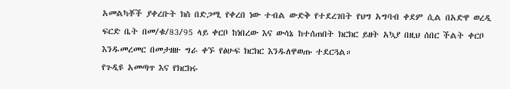አመልካቾች ያቀረቡት ክስ በድጋሚ የቀረበ ነው ተብል ውድቅ የተደረገበት የህግ አግባብ ቀደም ሲል በአድዋ ወረዲ ፍርድ ቤት በመ/ቁ/83/95 ላይ ቀርቦ ከነበረው እና ውሳኔ ከተሰጠበት ክርክር ይዘት አኳያ በዚህ ሰበር ችልት ቀርቦ እንዱመረመር በመታዘዙ ግራ ቀኙ የፅሁፍ ክርክር እንዱለዋወጡ ተደርጓል።
የጉዲዩ አመጣጥ እና የክርክሩ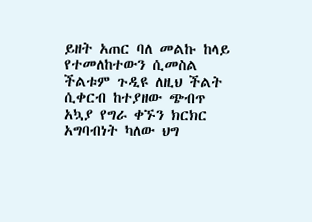ይዘት አጠር ባለ መልኩ ከላይ የተመለከተውን ሲመስል ችልቱም ጉዲዩ ለዚህ ችልት ሲቀርብ ከተያዘው ጭብጥ አኳያ የግራ ቀኙን ክርክር አግባብነት ካለው ህግ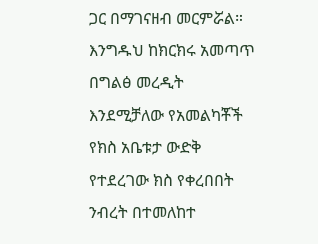ጋር በማገናዘብ መርምሯል።
እንግዱህ ከክርክሩ አመጣጥ በግልፅ መረዲት እንደሚቻለው የአመልካቾች የክስ አቤቱታ ውድቅ የተደረገው ክስ የቀረበበት ንብረት በተመለከተ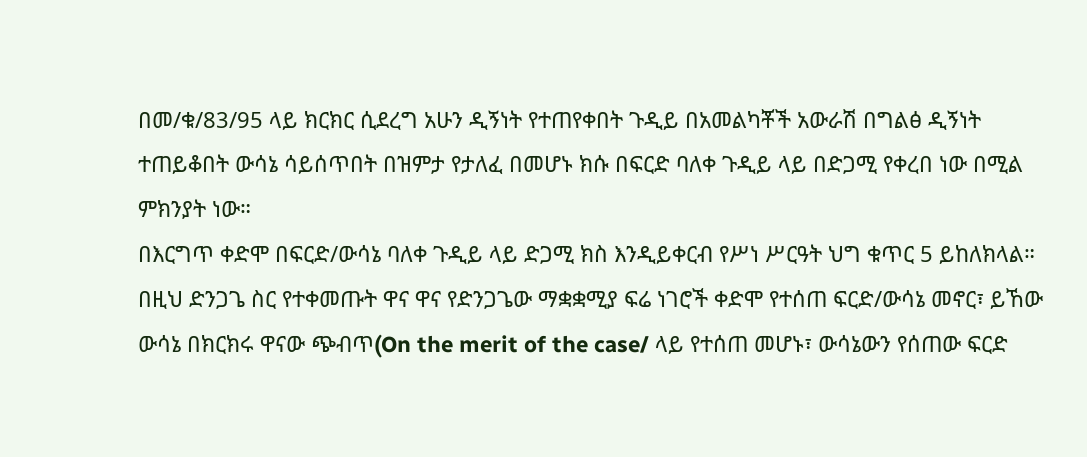በመ/ቁ/83/95 ላይ ክርክር ሲደረግ አሁን ዲኝነት የተጠየቀበት ጉዲይ በአመልካቾች አውራሽ በግልፅ ዲኝነት ተጠይቆበት ውሳኔ ሳይሰጥበት በዝምታ የታለፈ በመሆኑ ክሱ በፍርድ ባለቀ ጉዲይ ላይ በድጋሚ የቀረበ ነው በሚል ምክንያት ነው።
በእርግጥ ቀድሞ በፍርድ/ውሳኔ ባለቀ ጉዲይ ላይ ድጋሚ ክስ እንዲይቀርብ የሥነ ሥርዓት ህግ ቁጥር 5 ይከለክላል። በዚህ ድንጋጌ ስር የተቀመጡት ዋና ዋና የድንጋጌው ማቋቋሚያ ፍሬ ነገሮች ቀድሞ የተሰጠ ፍርድ/ውሳኔ መኖር፣ ይኸው ውሳኔ በክርክሩ ዋናው ጭብጥ(On the merit of the case/ ላይ የተሰጠ መሆኑ፣ ውሳኔውን የሰጠው ፍርድ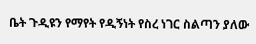ቤት ጉዲዩን የማየት የዲኝነት የስረ ነገር ስልጣን ያለው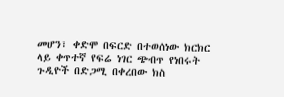መሆን፣ ቀድሞ በፍርድ በተወሰነው ክርክር ላይ ቀጥተኛ የፍሬ ነገር ጭብጥ የነበሩት ጉዲዮች በድጋሚ በቀረበው ክስ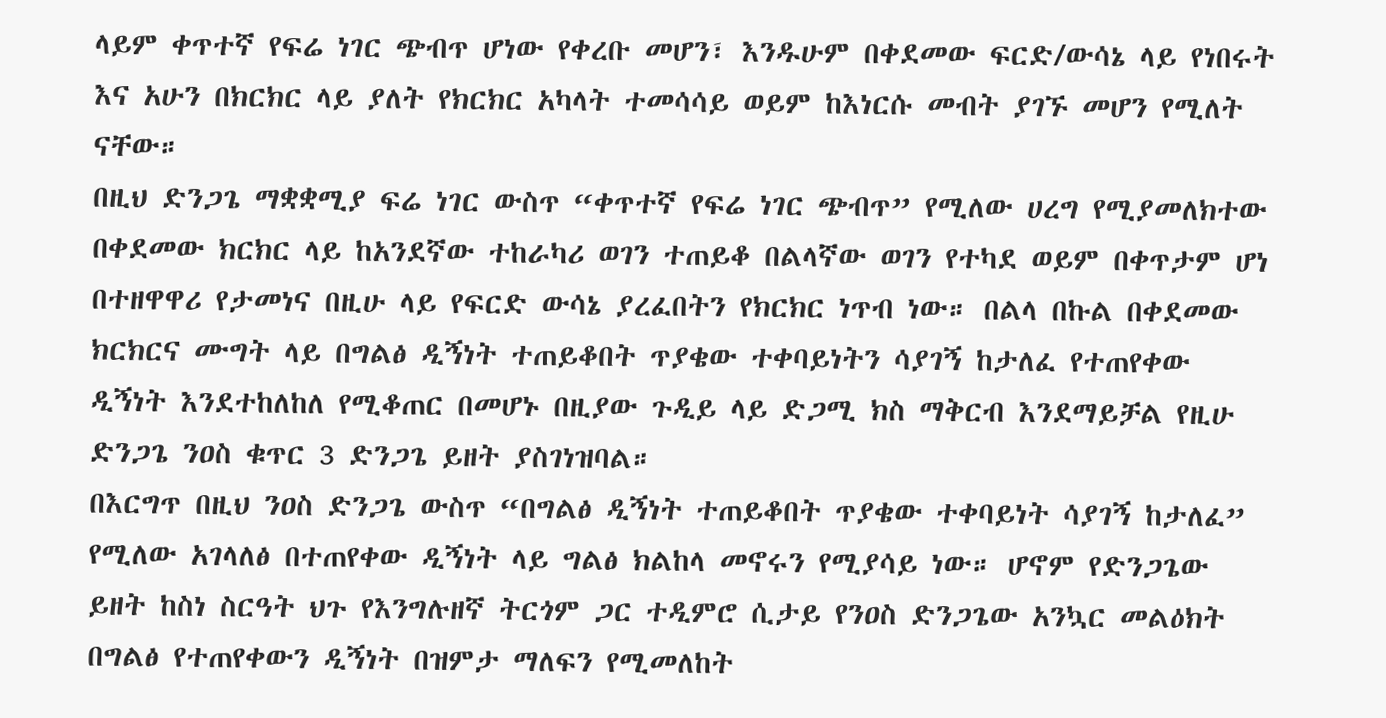ላይም ቀጥተኛ የፍሬ ነገር ጭብጥ ሆነው የቀረቡ መሆን፣ እንዱሁም በቀደመው ፍርድ/ውሳኔ ላይ የነበሩት እና አሁን በክርክር ላይ ያለት የክርክር አካላት ተመሳሳይ ወይም ከእነርሱ መብት ያገኙ መሆን የሚለት ናቸው።
በዚህ ድንጋጌ ማቋቋሚያ ፍሬ ነገር ውስጥ “ቀጥተኛ የፍሬ ነገር ጭብጥ” የሚለው ሀረግ የሚያመለክተው በቀደመው ክርክር ላይ ከአንደኛው ተከራካሪ ወገን ተጠይቆ በልላኛው ወገን የተካደ ወይም በቀጥታም ሆነ በተዘዋዋሪ የታመነና በዚሁ ላይ የፍርድ ውሳኔ ያረፈበትን የክርክር ነጥብ ነው። በልላ በኩል በቀደመው ክርክርና ሙግት ላይ በግልፅ ዲኝነት ተጠይቆበት ጥያቄው ተቀባይነትን ሳያገኝ ከታለፈ የተጠየቀው ዲኝነት እንደተከለከለ የሚቆጠር በመሆኑ በዚያው ጉዲይ ላይ ድጋሚ ክስ ማቅርብ እንደማይቻል የዚሁ ድንጋጌ ንዐስ ቁጥር 3 ድንጋጌ ይዘት ያስገነዝባል።
በእርግጥ በዚህ ንዐስ ድንጋጌ ውስጥ “በግልፅ ዲኝነት ተጠይቆበት ጥያቄው ተቀባይነት ሳያገኝ ከታለፈ” የሚለው አገላለፅ በተጠየቀው ዲኝነት ላይ ግልፅ ክልከላ መኖሩን የሚያሳይ ነው። ሆኖም የድንጋጌው ይዘት ከስነ ስርዓት ህጉ የእንግሉዘኛ ትርጎም ጋር ተዲምሮ ሲታይ የንዐስ ድንጋጌው አንኳር መልዕክት በግልፅ የተጠየቀውን ዲኝነት በዝምታ ማለፍን የሚመለከት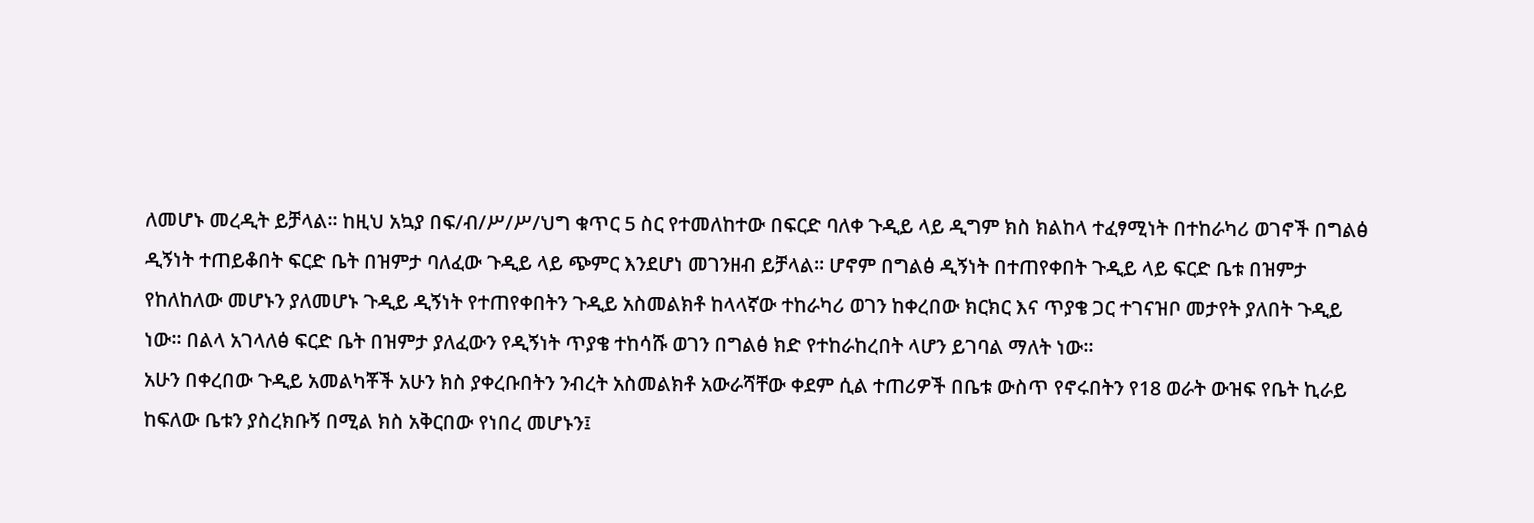ለመሆኑ መረዲት ይቻላል። ከዚህ አኳያ በፍ/ብ/ሥ/ሥ/ህግ ቁጥር 5 ስር የተመለከተው በፍርድ ባለቀ ጉዲይ ላይ ዲግም ክስ ክልከላ ተፈፃሚነት በተከራካሪ ወገኖች በግልፅ ዲኝነት ተጠይቆበት ፍርድ ቤት በዝምታ ባለፈው ጉዲይ ላይ ጭምር እንደሆነ መገንዘብ ይቻላል። ሆኖም በግልፅ ዲኝነት በተጠየቀበት ጉዲይ ላይ ፍርድ ቤቱ በዝምታ የከለከለው መሆኑን ያለመሆኑ ጉዲይ ዲኝነት የተጠየቀበትን ጉዲይ አስመልክቶ ከላላኛው ተከራካሪ ወገን ከቀረበው ክርክር እና ጥያቄ ጋር ተገናዝቦ መታየት ያለበት ጉዲይ ነው። በልላ አገላለፅ ፍርድ ቤት በዝምታ ያለፈውን የዲኝነት ጥያቄ ተከሳሹ ወገን በግልፅ ክድ የተከራከረበት ላሆን ይገባል ማለት ነው።
አሁን በቀረበው ጉዲይ አመልካቾች አሁን ክስ ያቀረቡበትን ንብረት አስመልክቶ አውራሻቸው ቀደም ሲል ተጠሪዎች በቤቱ ውስጥ የኖሩበትን የ18 ወራት ውዝፍ የቤት ኪራይ ከፍለው ቤቱን ያስረክቡኝ በሚል ክስ አቅርበው የነበረ መሆኑን፤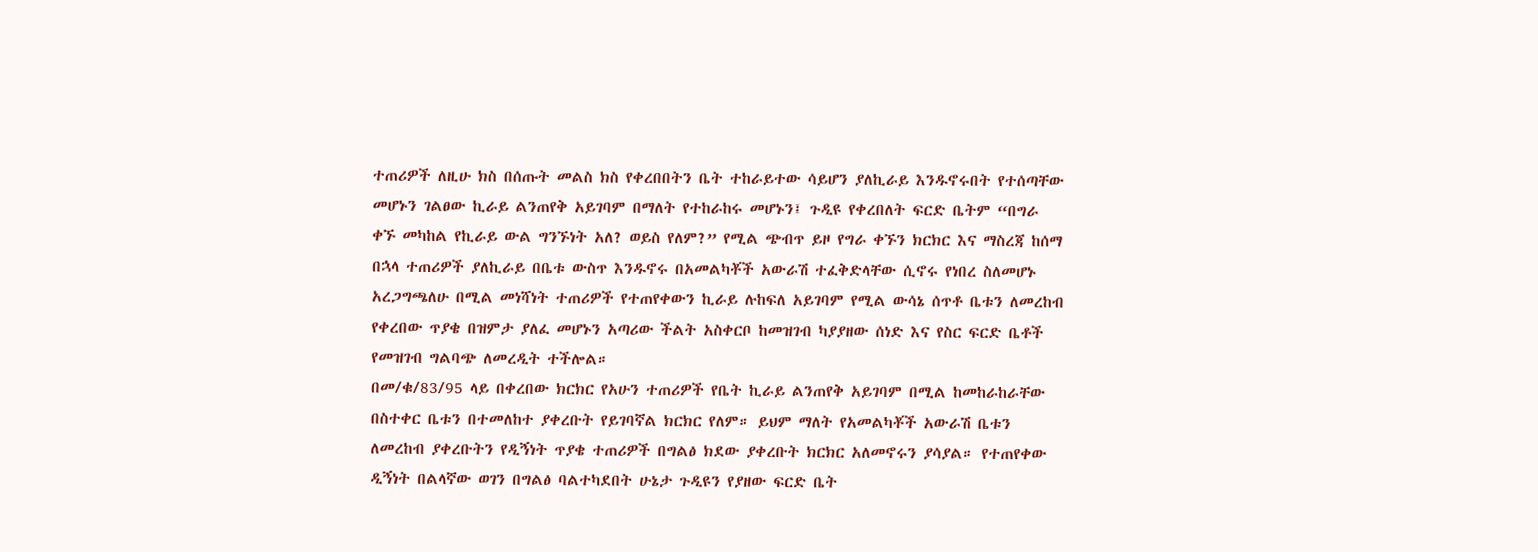ተጠሪዎች ለዚሁ ክስ በሰጡት መልስ ክስ የቀረበበትን ቤት ተከራይተው ሳይሆን ያለኪራይ እንዱኖሩበት የተሰጣቸው መሆኑን ገልፀው ኪራይ ልንጠየቅ አይገባም በማለት የተከራከሩ መሆኑን፤ ጉዲዩ የቀረበለት ፍርድ ቤትም “በግራ ቀኙ መካከል የኪራይ ውል ግንኙነት አለ? ወይስ የለም?” የሚል ጭብጥ ይዞ የግራ ቀኙን ክርክር እና ማስረጃ ከሰማ በኋላ ተጠሪዎች ያለኪራይ በቤቱ ውስጥ እንዱኖሩ በአመልካቾች አውራሽ ተፈቅድላቸው ሲኖሩ የነበረ ስለመሆኑ አረጋግጫለሁ በሚል መነሻነት ተጠሪዎች የተጠየቀውን ኪራይ ሉከፍለ አይገባም የሚል ውሳኔ ሰጥቶ ቤቱን ለመረከብ የቀረበው ጥያቄ በዝምታ ያለፈ መሆኑን አጣሪው ችልት አስቀርቦ ከመዝገብ ካያያዘው ሰነድ እና የስር ፍርድ ቤቶች የመዝገብ ግልባጭ ለመረዲት ተችሎል።
በመ/ቁ/83/95 ላይ በቀረበው ክርክር የአሁን ተጠሪዎች የቤት ኪራይ ልንጠየቅ አይገባም በሚል ከመከራከራቸው በስተቀር ቤቱን በተመለከተ ያቀረቡት የይገባኛል ክርክር የለም። ይህም ማለት የአመልካቾች አውራሽ ቤቱን ለመረከብ ያቀረቡትን የዲኝነት ጥያቄ ተጠሪዎች በግልፅ ክደው ያቀረቡት ክርክር አለመኖሩን ያሳያል። የተጠየቀው ዲኝነት በልላኛው ወገን በግልፅ ባልተካደበት ሁኔታ ጉዲዩን የያዘው ፍርድ ቤት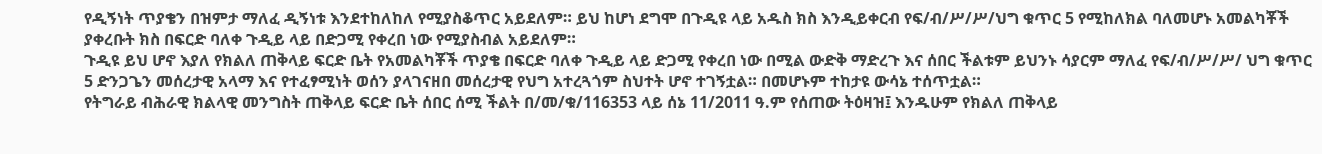የዲኝነት ጥያቄን በዝምታ ማለፈ ዲኝነቱ እንደተከለከለ የሚያስቆጥር አይደለም። ይህ ከሆነ ደግሞ በጉዲዩ ላይ አዱስ ክስ እንዲይቀርብ የፍ/ብ/ሥ/ሥ/ህግ ቁጥር 5 የሚከለክል ባለመሆኑ አመልካቾች ያቀረቡት ክስ በፍርድ ባለቀ ጉዲይ ላይ በድጋሚ የቀረበ ነው የሚያስብል አይደለም።
ጉዲዩ ይህ ሆኖ እያለ የክልለ ጠቅላይ ፍርድ ቤት የአመልካቾች ጥያቄ በፍርድ ባለቀ ጉዲይ ላይ ድጋሚ የቀረበ ነው በሚል ውድቅ ማድረጉ እና ሰበር ችልቱም ይህንኑ ሳያርም ማለፈ የፍ/ብ/ሥ/ሥ/ ህግ ቁጥር 5 ድንጋጌን መሰረታዊ አላማ እና የተፈፃሚነት ወሰን ያላገናዘበ መሰረታዊ የህግ አተረጓጎም ስህተት ሆኖ ተገኝቷል። በመሆኑም ተከታዩ ውሳኔ ተሰጥቷል።
የትግራይ ብሕራዊ ክልላዊ መንግስት ጠቅላይ ፍርድ ቤት ሰበር ሰሚ ችልት በ/መ/ቁ/116353 ላይ ሰኔ 11/2011 ዓ.ም የሰጠው ትዕዛዝ፤ እንዱሁም የክልለ ጠቅላይ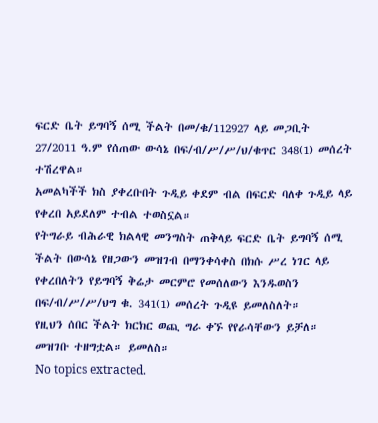ፍርድ ቤት ይግባኝ ሰሚ ችልት በመ/ቁ/112927 ላይ መጋቢት 27/2011 ዓ.ም የሰጠው ውሳኔ በፍ/ብ/ሥ/ሥ/ህ/ቁጥር 348(1) መሰረት ተሽረዋል።
አመልካችች ክስ ያቀረቡበት ጉዲይ ቀደም ብል በፍርድ ባለቀ ጉዲይ ላይ የቀረበ አይደለም ተብል ተወስኗል።
የትግራይ ብሕራዊ ክልላዊ መንግስት ጠቅላይ ፍርድ ቤት ይግባኝ ሰሚ ችልት በውሳኔ የዘጋውን መዝገብ በማንቀሳቀስ በክሱ ሥረ ነገር ላይ የቀረበለትን የይግባኝ ቅሬታ መርምሮ የመሰለውን እንዱወስን በፍ/ብ/ሥ/ሥ/ህግ ቁ. 341(1) መሰረት ጉዲዩ ይመለስለት።
የዚህን ሰበር ችልት ክርክር ወጪ ግራ ቀኙ የየራሳቸውን ይቻለ።
መዝገቡ ተዘግቷል። ይመለስ።
No topics extracted.